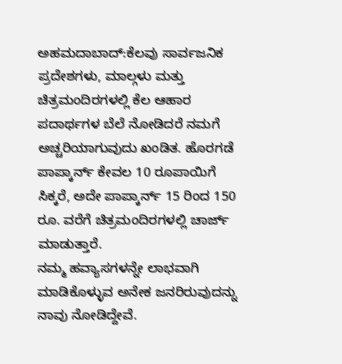ಅಹಮದಾಬಾದ್:ಕೆಲವು ಸಾರ್ವಜನಿಕ ಪ್ರದೇಶಗಳು, ಮಾಲ್ಗಳು ಮತ್ತು ಚಿತ್ರಮಂದಿರಗಳಲ್ಲಿ ಕೆಲ ಆಹಾರ ಪದಾರ್ಥಗಳ ಬೆಲೆ ನೋಡಿದರೆ ನಮಗೆ ಅಚ್ಚರಿಯಾಗುವುದು ಖಂಡಿತ. ಹೊರಗಡೆ ಪಾಪ್ಕಾರ್ನ್ ಕೇವಲ 10 ರೂಪಾಯಿಗೆ ಸಿಕ್ಕರೆ, ಅದೇ ಪಾಪ್ಕಾರ್ನ್ 15 ರಿಂದ 150 ರೂ. ವರೆಗೆ ಚಿತ್ರಮಂದಿರಗಳಲ್ಲಿ ಚಾರ್ಜ್ ಮಾಡುತ್ತಾರೆ.
ನಮ್ಮ ಹವ್ಯಾಸಗಳನ್ನೇ ಲಾಭವಾಗಿ ಮಾಡಿಕೊಳ್ಳುವ ಅನೇಕ ಜನರಿರುವುದನ್ನು ನಾವು ನೋಡಿದ್ದೇವೆ.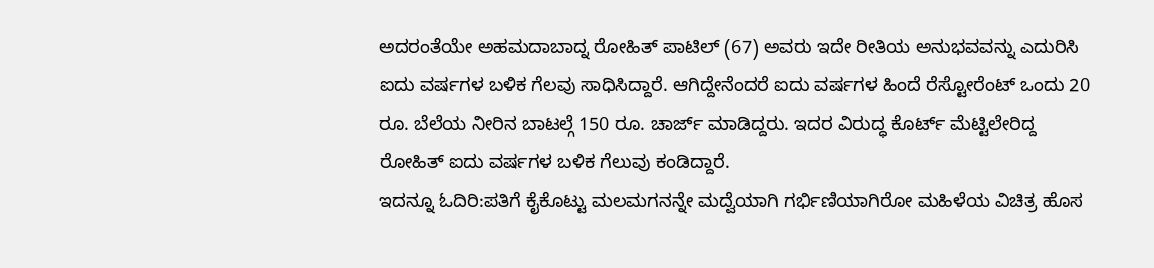ಅದರಂತೆಯೇ ಅಹಮದಾಬಾದ್ನ ರೋಹಿತ್ ಪಾಟಿಲ್ (67) ಅವರು ಇದೇ ರೀತಿಯ ಅನುಭವವನ್ನು ಎದುರಿಸಿ ಐದು ವರ್ಷಗಳ ಬಳಿಕ ಗೆಲವು ಸಾಧಿಸಿದ್ದಾರೆ. ಆಗಿದ್ದೇನೆಂದರೆ ಐದು ವರ್ಷಗಳ ಹಿಂದೆ ರೆಸ್ಟೋರೆಂಟ್ ಒಂದು 20 ರೂ. ಬೆಲೆಯ ನೀರಿನ ಬಾಟಲ್ಗೆ 150 ರೂ. ಚಾರ್ಜ್ ಮಾಡಿದ್ದರು. ಇದರ ವಿರುದ್ಧ ಕೊರ್ಟ್ ಮೆಟ್ಟಿಲೇರಿದ್ದ ರೋಹಿತ್ ಐದು ವರ್ಷಗಳ ಬಳಿಕ ಗೆಲುವು ಕಂಡಿದ್ದಾರೆ.
ಇದನ್ನೂ ಓದಿರಿ:ಪತಿಗೆ ಕೈಕೊಟ್ಟು ಮಲಮಗನನ್ನೇ ಮದ್ವೆಯಾಗಿ ಗರ್ಭಿಣಿಯಾಗಿರೋ ಮಹಿಳೆಯ ವಿಚಿತ್ರ ಹೊಸ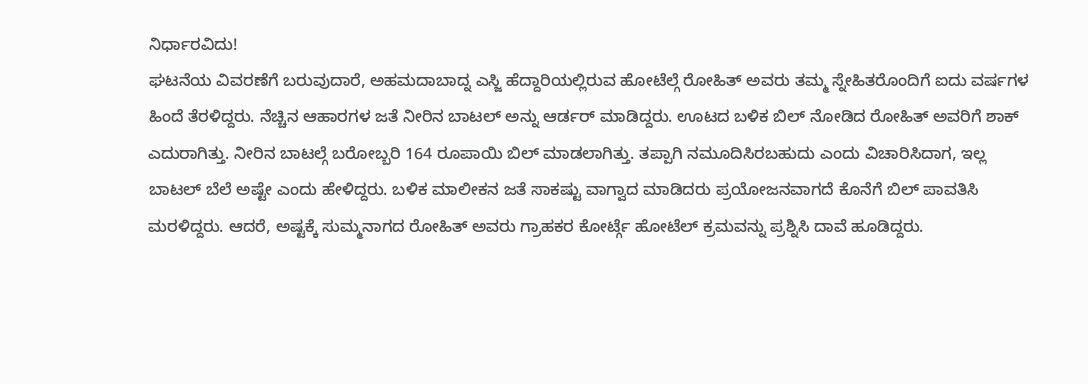ನಿರ್ಧಾರವಿದು!
ಘಟನೆಯ ವಿವರಣೆಗೆ ಬರುವುದಾರೆ, ಅಹಮದಾಬಾದ್ನ ಎಸ್ಜಿ ಹೆದ್ದಾರಿಯಲ್ಲಿರುವ ಹೋಟೆಲ್ಗೆ ರೋಹಿತ್ ಅವರು ತಮ್ಮ ಸ್ನೇಹಿತರೊಂದಿಗೆ ಐದು ವರ್ಷಗಳ ಹಿಂದೆ ತೆರಳಿದ್ದರು. ನೆಚ್ಚಿನ ಆಹಾರಗಳ ಜತೆ ನೀರಿನ ಬಾಟಲ್ ಅನ್ನು ಆರ್ಡರ್ ಮಾಡಿದ್ದರು. ಊಟದ ಬಳಿಕ ಬಿಲ್ ನೋಡಿದ ರೋಹಿತ್ ಅವರಿಗೆ ಶಾಕ್ ಎದುರಾಗಿತ್ತು. ನೀರಿನ ಬಾಟಲ್ಗೆ ಬರೋಬ್ಬರಿ 164 ರೂಪಾಯಿ ಬಿಲ್ ಮಾಡಲಾಗಿತ್ತು. ತಪ್ಪಾಗಿ ನಮೂದಿಸಿರಬಹುದು ಎಂದು ವಿಚಾರಿಸಿದಾಗ, ಇಲ್ಲ ಬಾಟಲ್ ಬೆಲೆ ಅಷ್ಟೇ ಎಂದು ಹೇಳಿದ್ದರು. ಬಳಿಕ ಮಾಲೀಕನ ಜತೆ ಸಾಕಷ್ಟು ವಾಗ್ವಾದ ಮಾಡಿದರು ಪ್ರಯೋಜನವಾಗದೆ ಕೊನೆಗೆ ಬಿಲ್ ಪಾವತಿಸಿ ಮರಳಿದ್ದರು. ಆದರೆ, ಅಷ್ಟಕ್ಕೆ ಸುಮ್ಮನಾಗದ ರೋಹಿತ್ ಅವರು ಗ್ರಾಹಕರ ಕೋರ್ಟ್ಗೆ ಹೋಟೆಲ್ ಕ್ರಮವನ್ನು ಪ್ರಶ್ನಿಸಿ ದಾವೆ ಹೂಡಿದ್ದರು.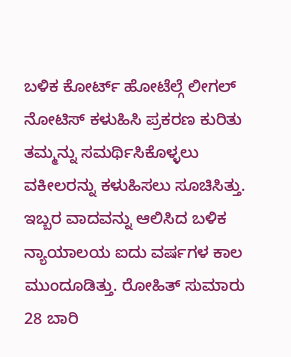ಬಳಿಕ ಕೋರ್ಟ್ ಹೋಟೆಲ್ಗೆ ಲೀಗಲ್ ನೋಟಿಸ್ ಕಳುಹಿಸಿ ಪ್ರಕರಣ ಕುರಿತು ತಮ್ಮನ್ನು ಸಮರ್ಥಿಸಿಕೊಳ್ಳಲು ವಕೀಲರನ್ನು ಕಳುಹಿಸಲು ಸೂಚಿಸಿತ್ತು. ಇಬ್ಬರ ವಾದವನ್ನು ಆಲಿಸಿದ ಬಳಿಕ ನ್ಯಾಯಾಲಯ ಐದು ವರ್ಷಗಳ ಕಾಲ ಮುಂದೂಡಿತ್ತು. ರೋಹಿತ್ ಸುಮಾರು 28 ಬಾರಿ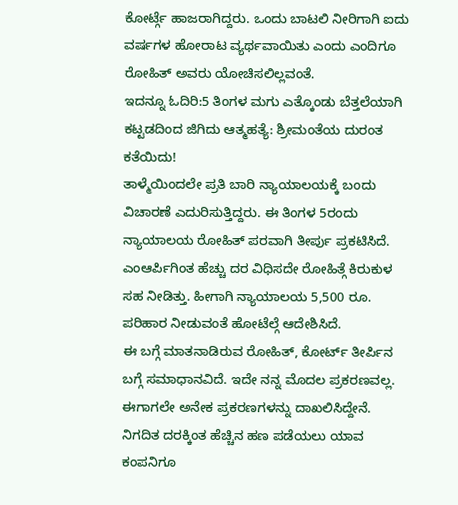ಕೋರ್ಟ್ಗೆ ಹಾಜರಾಗಿದ್ದರು. ಒಂದು ಬಾಟಲಿ ನೀರಿಗಾಗಿ ಐದು ವರ್ಷಗಳ ಹೋರಾಟ ವ್ಯರ್ಥವಾಯಿತು ಎಂದು ಎಂದಿಗೂ ರೋಹಿತ್ ಅವರು ಯೋಚಿಸಲಿಲ್ಲವಂತೆ.
ಇದನ್ನೂ ಓದಿರಿ:5 ತಿಂಗಳ ಮಗು ಎತ್ಕೊಂಡು ಬೆತ್ತಲೆಯಾಗಿ ಕಟ್ಟಡದಿಂದ ಜಿಗಿದು ಆತ್ಮಹತ್ಯೆ: ಶ್ರೀಮಂತೆಯ ದುರಂತ ಕತೆಯಿದು!
ತಾಳ್ಮೆಯಿಂದಲೇ ಪ್ರತಿ ಬಾರಿ ನ್ಯಾಯಾಲಯಕ್ಕೆ ಬಂದು ವಿಚಾರಣೆ ಎದುರಿಸುತ್ತಿದ್ದರು. ಈ ತಿಂಗಳ 5ರಂದು ನ್ಯಾಯಾಲಯ ರೋಹಿತ್ ಪರವಾಗಿ ತೀರ್ಪು ಪ್ರಕಟಿಸಿದೆ. ಎಂಆರ್ಪಿಗಿಂತ ಹೆಚ್ಚು ದರ ವಿಧಿಸದೇ ರೋಹಿತ್ಗೆ ಕಿರುಕುಳ ಸಹ ನೀಡಿತ್ತು. ಹೀಗಾಗಿ ನ್ಯಾಯಾಲಯ 5,500 ರೂ. ಪರಿಹಾರ ನೀಡುವಂತೆ ಹೋಟೆಲ್ಗೆ ಆದೇಶಿಸಿದೆ.
ಈ ಬಗ್ಗೆ ಮಾತನಾಡಿರುವ ರೋಹಿತ್, ಕೋರ್ಟ್ ತೀರ್ಪಿನ ಬಗ್ಗೆ ಸಮಾಧಾನವಿದೆ. ಇದೇ ನನ್ನ ಮೊದಲ ಪ್ರಕರಣವಲ್ಲ. ಈಗಾಗಲೇ ಅನೇಕ ಪ್ರಕರಣಗಳನ್ನು ದಾಖಲಿಸಿದ್ದೇನೆ. ನಿಗದಿತ ದರಕ್ಕಿಂತ ಹೆಚ್ಚಿನ ಹಣ ಪಡೆಯಲು ಯಾವ ಕಂಪನಿಗೂ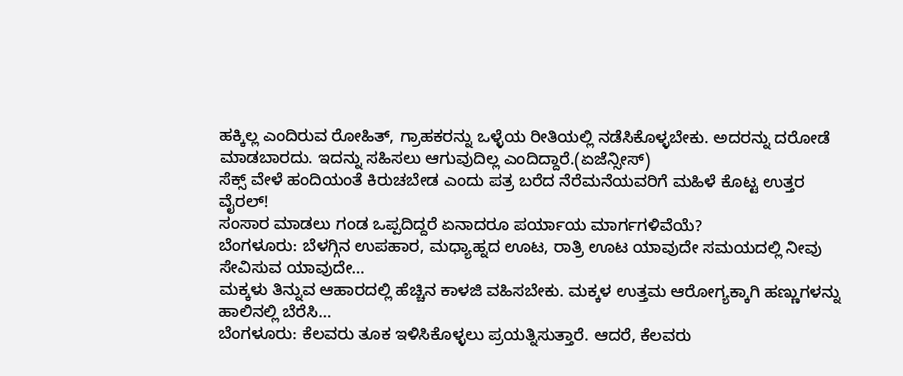ಹಕ್ಕಿಲ್ಲ ಎಂದಿರುವ ರೋಹಿತ್, ಗ್ರಾಹಕರನ್ನು ಒಳ್ಳೆಯ ರೀತಿಯಲ್ಲಿ ನಡೆಸಿಕೊಳ್ಳಬೇಕು. ಅದರನ್ನು ದರೋಡೆ ಮಾಡಬಾರದು. ಇದನ್ನು ಸಹಿಸಲು ಆಗುವುದಿಲ್ಲ ಎಂದಿದ್ದಾರೆ.(ಏಜೆನ್ಸೀಸ್)
ಸೆಕ್ಸ್ ವೇಳೆ ಹಂದಿಯಂತೆ ಕಿರುಚಬೇಡ ಎಂದು ಪತ್ರ ಬರೆದ ನೆರೆಮನೆಯವರಿಗೆ ಮಹಿಳೆ ಕೊಟ್ಟ ಉತ್ತರ ವೈರಲ್!
ಸಂಸಾರ ಮಾಡಲು ಗಂಡ ಒಪ್ಪದಿದ್ದರೆ ಏನಾದರೂ ಪರ್ಯಾಯ ಮಾರ್ಗಗಳಿವೆಯೆ?
ಬೆಂಗಳೂರು: ಬೆಳಗ್ಗಿನ ಉಪಹಾರ, ಮಧ್ಯಾಹ್ನದ ಊಟ, ರಾತ್ರಿ ಊಟ ಯಾವುದೇ ಸಮಯದಲ್ಲಿ ನೀವು ಸೇವಿಸುವ ಯಾವುದೇ…
ಮಕ್ಕಳು ತಿನ್ನುವ ಆಹಾರದಲ್ಲಿ ಹೆಚ್ಚಿನ ಕಾಳಜಿ ವಹಿಸಬೇಕು. ಮಕ್ಕಳ ಉತ್ತಮ ಆರೋಗ್ಯಕ್ಕಾಗಿ ಹಣ್ಣುಗಳನ್ನು ಹಾಲಿನಲ್ಲಿ ಬೆರೆಸಿ…
ಬೆಂಗಳೂರು: ಕೆಲವರು ತೂಕ ಇಳಿಸಿಕೊಳ್ಳಲು ಪ್ರಯತ್ನಿಸುತ್ತಾರೆ. ಆದರೆ, ಕೆಲವರು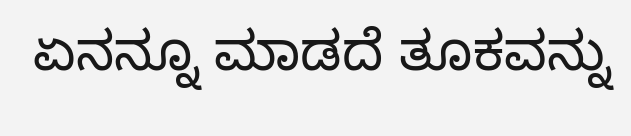ಏನನ್ನೂ ಮಾಡದೆ ತೂಕವನ್ನು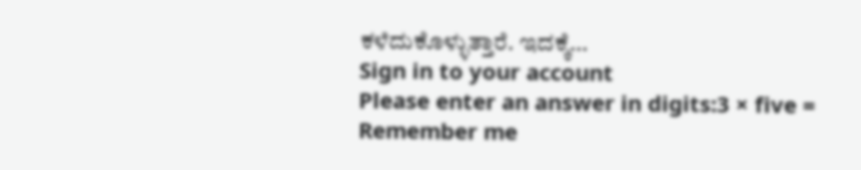ಕಳೆದುಕೊಳ್ಳುತ್ತಾರೆ. ಇದಕ್ಕೆ…
Sign in to your account
Please enter an answer in digits:3 × five =
Remember me